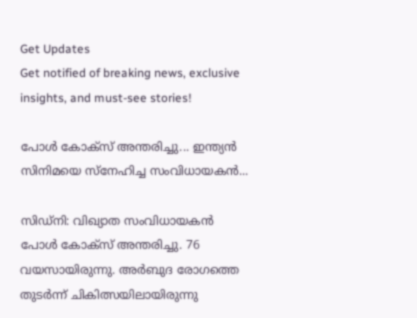Get Updates
Get notified of breaking news, exclusive insights, and must-see stories!

പോള്‍ കോക്‌സ് അന്തരിച്ചു... ഇന്ത്യന്‍ സിനിമയെ സ്‌നേഹിച്ച സംവിധായകന്‍...

സിഡ്‌നി: വിഖ്യാത സംവിധായകന്‍ പോള്‍ കോക്‌സ് അന്തരിച്ചു. 76 വയസായിരുന്നു. അര്‍ബുദ രോഗത്തെ തുടര്‍ന്ന് ചികിത്സയിലായിരുന്നു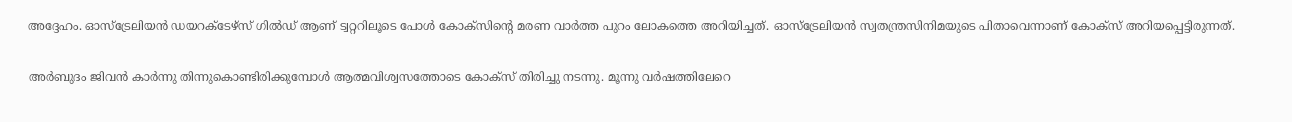അദ്ദേഹം. ഓസ്‌ട്രേലിയന്‍ ഡയറക്ടേഴ്‌സ് ഗില്‍ഡ് ആണ് ട്വറ്ററിലൂടെ പോള്‍ കോക്‌സിന്റെ മരണ വാര്‍ത്ത പുറം ലോകത്തെ അറിയിച്ചത്. ഓസ്‌ട്രേലിയന്‍ സ്വതന്ത്രസിനിമയുടെ പിതാവെന്നാണ് കോക്‌സ് അറിയപ്പെട്ടിരുന്നത്.

അര്‍ബുദം ജിവന്‍ കാര്‍ന്നു തിന്നുകൊണ്ടിരിക്കുമ്പോള്‍ ആത്മവിശ്വസത്തോടെ കോക്‌സ് തിരിച്ചു നടന്നു. മൂന്നു വര്‍ഷത്തിലേറെ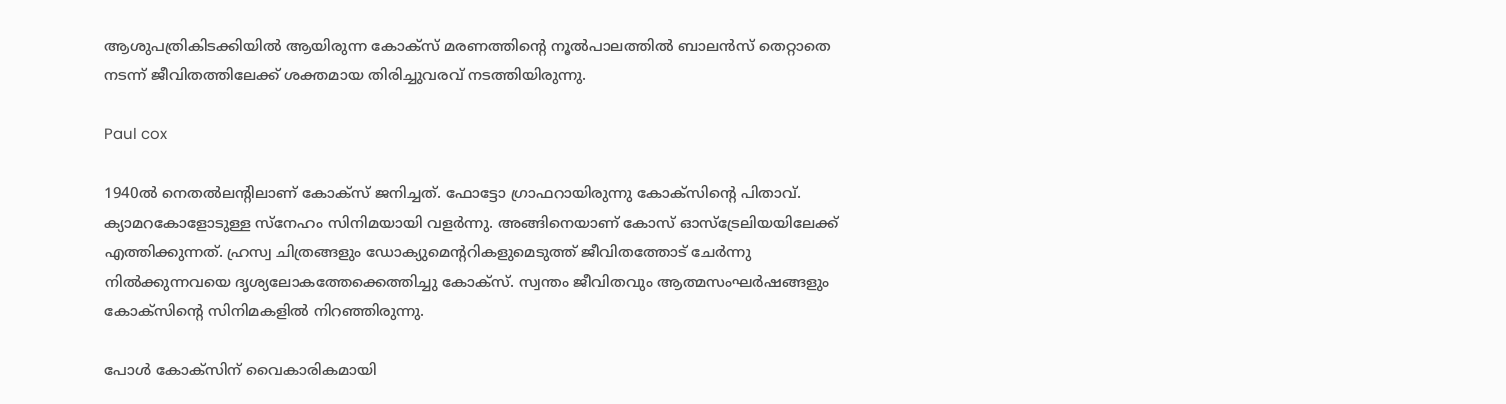ആശുപത്രികിടക്കിയില്‍ ആയിരുന്ന കോക്‌സ് മരണത്തിന്റെ നൂല്‍പാലത്തില്‍ ബാലന്‍സ് തെറ്റാതെ നടന്ന് ജീവിതത്തിലേക്ക് ശക്തമായ തിരിച്ചുവരവ് നടത്തിയിരുന്നു.

Paul cox

1940ല്‍ നെതല്‍ലന്റിലാണ് കോക്‌സ് ജനിച്ചത്. ഫോട്ടോ ഗ്രാഫറായിരുന്നു കോക്‌സിന്റെ പിതാവ്. ക്യാമറകോളോടുള്ള സ്‌നേഹം സിനിമയായി വളര്‍ന്നു. അങ്ങിനെയാണ് കോസ് ഓസ്‌ട്രേലിയയിലേക്ക് എത്തിക്കുന്നത്. ഹ്രസ്വ ചിത്രങ്ങളും ഡോക്യുമെന്ററികളുമെടുത്ത് ജീവിതത്തോട് ചേര്‍ന്നു നില്‍ക്കുന്നവയെ ദൃശ്യലോകത്തേക്കെത്തിച്ചു കോക്‌സ്. സ്വന്തം ജീവിതവും ആത്മസംഘര്‍ഷങ്ങളും കോക്‌സിന്റെ സിനിമകളില്‍ നിറഞ്ഞിരുന്നു.

പോള്‍ കോക്‌സിന് വൈകാരികമായി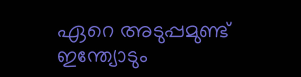ഏറെ അടുപ്പമുണ്ട് ഇന്ത്യോടും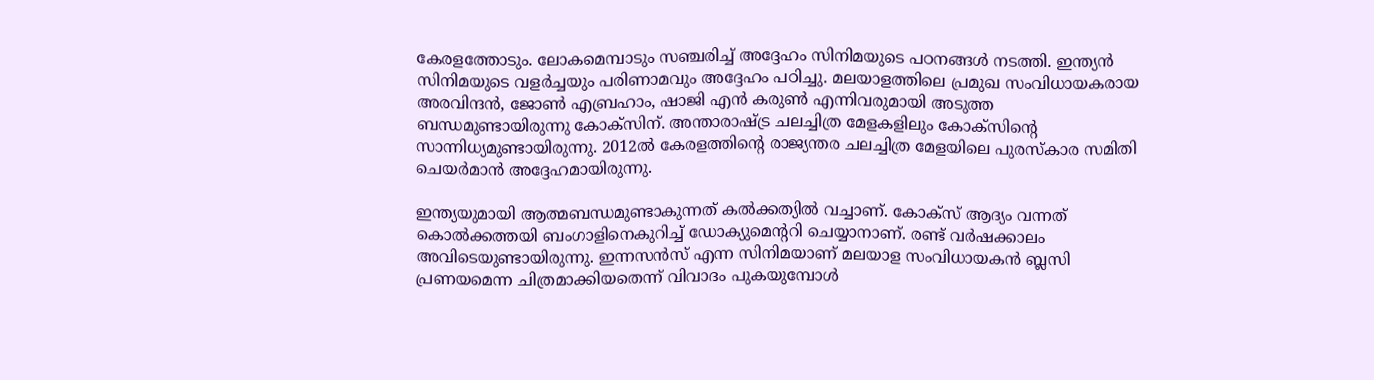കേരളത്തോടും. ലോകമെമ്പാടും സഞ്ചരിച്ച് അദ്ദേഹം സിനിമയുടെ പഠനങ്ങള്‍ നടത്തി. ഇന്ത്യന്‍ സിനിമയുടെ വളര്‍ച്ചയും പരിണാമവും അദ്ദേഹം പഠിച്ചു. മലയാളത്തിലെ പ്രമുഖ സംവിധായകരായ അരവിന്ദന്‍, ജോണ്‍ എബ്രഹാം, ഷാജി എന്‍ കരുണ്‍ എന്നിവരുമായി അടുത്ത ബന്ധമുണ്ടായിരുന്നു കോക്‌സിന്. അന്താരാഷ്ട്ര ചലച്ചിത്ര മേളകളിലും കോക്‌സിന്റെ സാന്നിധ്യമുണ്ടായിരുന്നു. 2012ല്‍ കേരളത്തിന്റെ രാജ്യന്തര ചലച്ചിത്ര മേളയിലെ പുരസ്‌കാര സമിതി ചെയര്‍മാന്‍ അദ്ദേഹമായിരുന്നു.

ഇന്ത്യയുമായി ആത്മബന്ധമുണ്ടാകുന്നത് കല്‍ക്കത്യില്‍ വച്ചാണ്. കോക്‌സ് ആദ്യം വന്നത് കൊല്‍ക്കത്തയി ബംഗാളിനെകുറിച്ച് ഡോക്യുമെന്ററി ചെയ്യാനാണ്. രണ്ട് വര്‍ഷക്കാലം അവിടെയുണ്ടായിരുന്നു. ഇന്നസന്‍സ് എന്ന സിനിമയാണ് മലയാള സംവിധായകന്‍ ബ്ലസി പ്രണയമെന്ന ചിത്രമാക്കിയതെന്ന് വിവാദം പുകയുമ്പോള്‍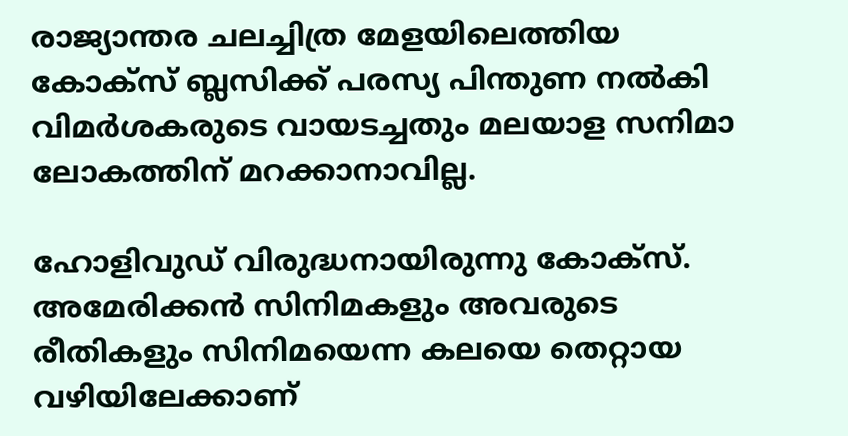രാജ്യാന്തര ചലച്ചിത്ര മേളയിലെത്തിയ കോക്‌സ് ബ്ലസിക്ക് പരസ്യ പിന്തുണ നല്‍കി വിമര്‍ശകരുടെ വായടച്ചതും മലയാള സനിമാ ലോകത്തിന് മറക്കാനാവില്ല.

ഹോളിവുഡ് വിരുദ്ധനായിരുന്നു കോക്‌സ്. അമേരിക്കന്‍ സിനിമകളും അവരുടെ രീതികളും സിനിമയെന്ന കലയെ തെറ്റായ വഴിയിലേക്കാണ്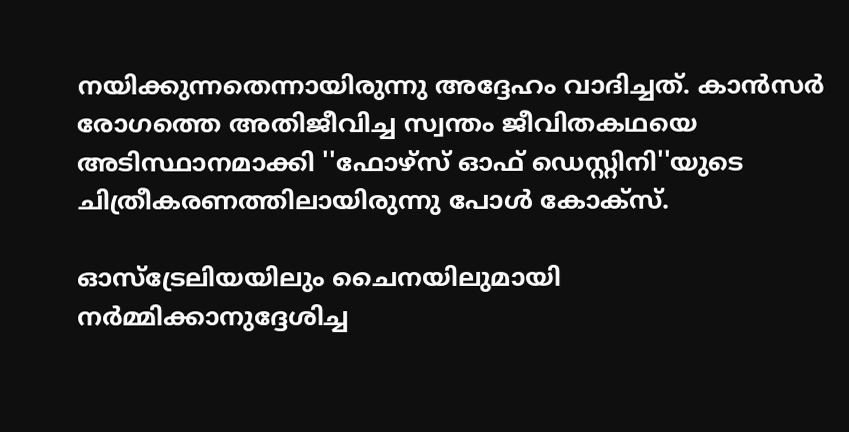നയിക്കുന്നതെന്നായിരുന്നു അദ്ദേഹം വാദിച്ചത്. കാന്‍സര്‍ രോഗത്തെ അതിജീവിച്ച സ്വന്തം ജീവിതകഥയെ അടിസ്ഥാനമാക്കി ''ഫോഴ്‌സ് ഓഫ് ഡെസ്റ്റിനി''യുടെ ചിത്രീകരണത്തിലായിരുന്നു പോള്‍ കോക്സ്.

ഓസ്‌ട്രേലിയയിലും ചൈനയിലുമായി നര്‍മ്മിക്കാനുദ്ദേശിച്ച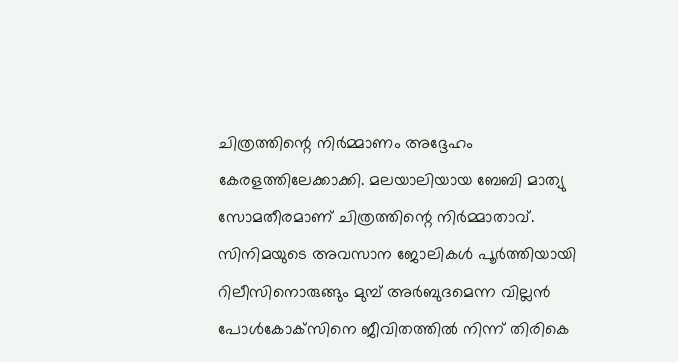ചിത്രത്തിന്റെ നിര്‍മ്മാണം അദ്ദേഹം കേരളത്തിലേക്കാക്കി. മലയാലിയായ ബേബി മാത്യു സോമതീരമാണ് ചിത്രത്തിന്റെ നിര്‍മ്മാതാവ്. സിനിമയുടെ അവസാന ജോലികള്‍ പൂര്‍ത്തിയായി റിലീസിനൊരുങ്ങും മുമ്പ് അര്‍ബുദമെന്ന വില്ലന്‍ പോള്‍കോക്‌സിനെ ജീവിതത്തില്‍ നിന്ന് തിരികെ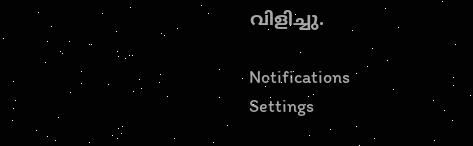വിളിച്ചു.

Notifications
Settings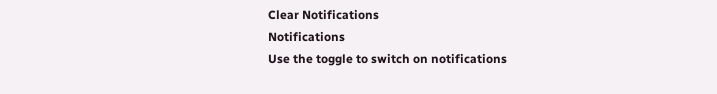Clear Notifications
Notifications
Use the toggle to switch on notifications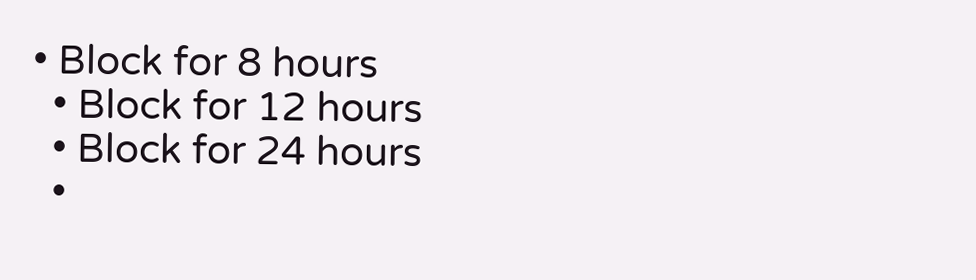• Block for 8 hours
  • Block for 12 hours
  • Block for 24 hours
  •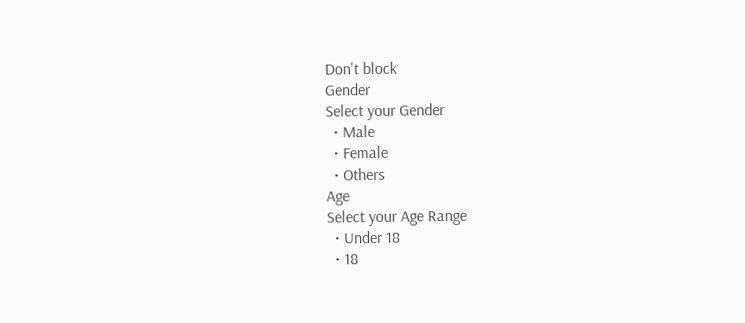Don't block
Gender
Select your Gender
  • Male
  • Female
  • Others
Age
Select your Age Range
  • Under 18
  • 18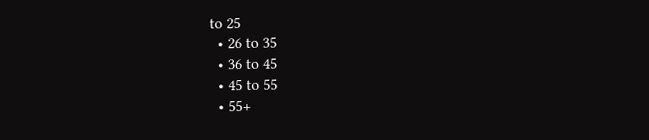to 25
  • 26 to 35
  • 36 to 45
  • 45 to 55
  • 55+